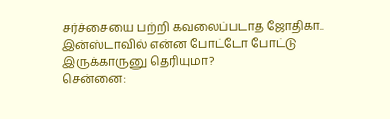சர்ச்சையை பற்றி கவலைப்படாத ஜோதிகா.. இன்ஸ்டாவில் என்ன போட்டோ போட்டு இருக்காருனு தெரியுமா?
சென்னை: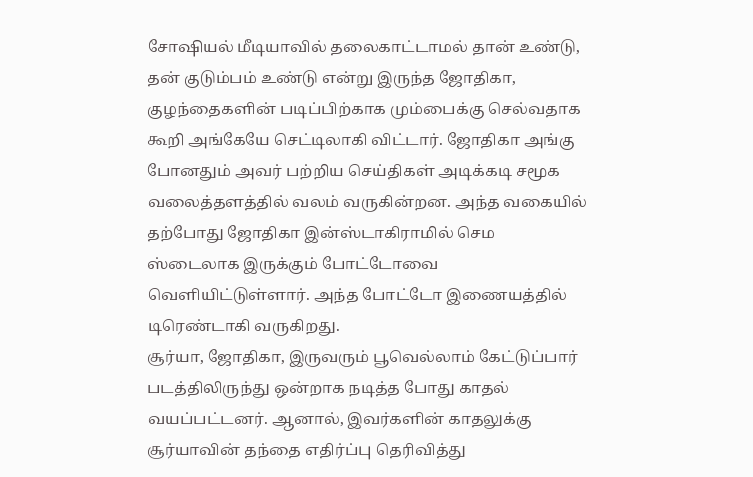சோஷியல் மீடியாவில் தலைகாட்டாமல் தான் உண்டு, தன் குடும்பம் உண்டு என்று இருந்த ஜோதிகா, குழந்தைகளின் படிப்பிற்காக மும்பைக்கு செல்வதாக கூறி அங்கேயே செட்டிலாகி விட்டார். ஜோதிகா அங்கு போனதும் அவர் பற்றிய செய்திகள் அடிக்கடி சமூக வலைத்தளத்தில் வலம் வருகின்றன. அந்த வகையில் தற்போது ஜோதிகா இன்ஸ்டாகிராமில் செம ஸ்டைலாக இருக்கும் போட்டோவை வெளியிட்டுள்ளார். அந்த போட்டோ இணையத்தில் டிரெண்டாகி வருகிறது.
சூர்யா, ஜோதிகா, இருவரும் பூவெல்லாம் கேட்டுப்பார் படத்திலிருந்து ஒன்றாக நடித்த போது காதல் வயப்பட்டனர். ஆனால், இவர்களின் காதலுக்கு சூர்யாவின் தந்தை எதிர்ப்பு தெரிவித்து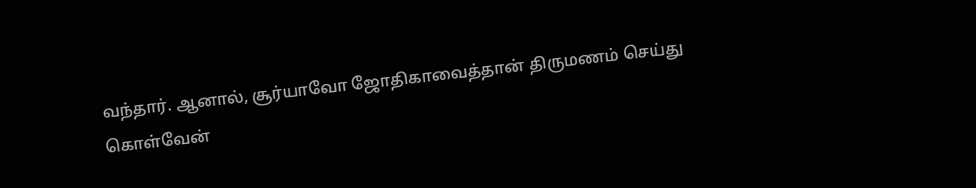வந்தார். ஆனால், சூர்யாவோ ஜோதிகாவைத்தான் திருமணம் செய்து கொள்வேன்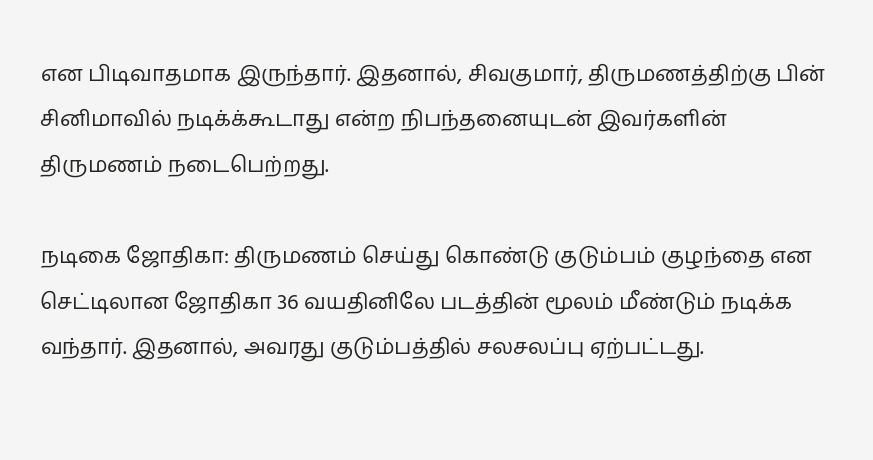என பிடிவாதமாக இருந்தார். இதனால், சிவகுமார், திருமணத்திற்கு பின் சினிமாவில் நடிக்க்கூடாது என்ற நிபந்தனையுடன் இவர்களின் திருமணம் நடைபெற்றது.

நடிகை ஜோதிகா: திருமணம் செய்து கொண்டு குடும்பம் குழந்தை என செட்டிலான ஜோதிகா 36 வயதினிலே படத்தின் மூலம் மீண்டும் நடிக்க வந்தார். இதனால், அவரது குடும்பத்தில் சலசலப்பு ஏற்பட்டது.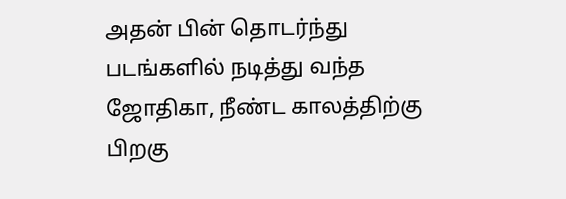அதன் பின் தொடர்ந்து படங்களில் நடித்து வந்த ஜோதிகா, நீண்ட காலத்திற்கு பிறகு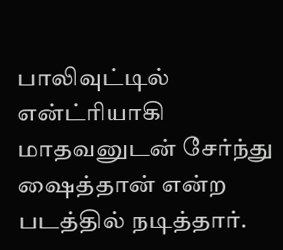பாலிவுட்டில் என்ட்ரியாகி மாதவனுடன் சேர்ந்து ஷைத்தான் என்ற படத்தில் நடித்தார்.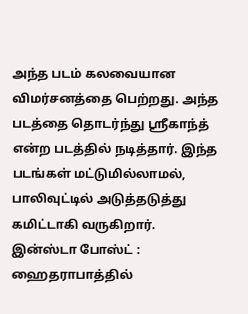அந்த படம் கலவையான விமர்சனத்தை பெற்றது. அந்த படத்தை தொடர்ந்து ஸ்ரீகாந்த் என்ற படத்தில் நடித்தார். இந்த படங்கள் மட்டுமில்லாமல், பாலிவுட்டில் அடுத்தடுத்து கமிட்டாகி வருகிறார்.
இன்ஸ்டா போஸ்ட் : ஹைதராபாத்தில்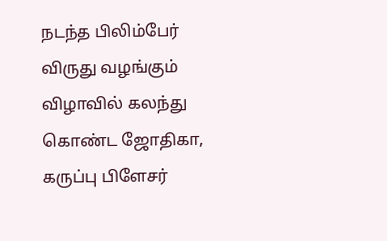நடந்த பிலிம்பேர் விருது வழங்கும் விழாவில் கலந்து கொண்ட ஜோதிகா, கருப்பு பிளேசர்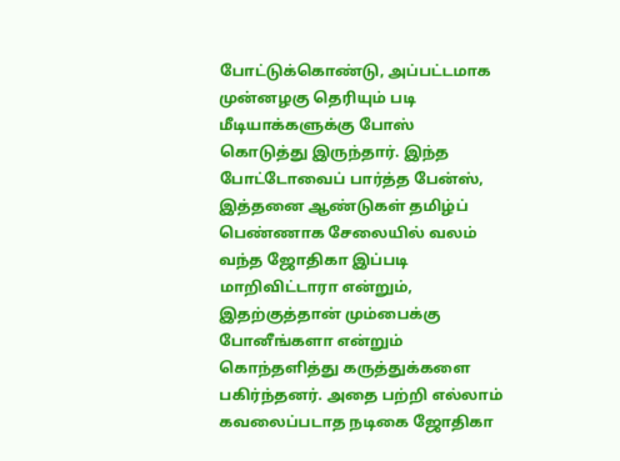போட்டுக்கொண்டு, அப்பட்டமாக முன்னழகு தெரியும் படி மீடியாக்களுக்கு போஸ் கொடுத்து இருந்தார். இந்த போட்டோவைப் பார்த்த பேன்ஸ், இத்தனை ஆண்டுகள் தமிழ்ப் பெண்ணாக சேலையில் வலம் வந்த ஜோதிகா இப்படி மாறிவிட்டாரா என்றும், இதற்குத்தான் மும்பைக்கு போனீங்களா என்றும் கொந்தளித்து கருத்துக்களை பகிர்ந்தனர். அதை பற்றி எல்லாம் கவலைப்படாத நடிகை ஜோதிகா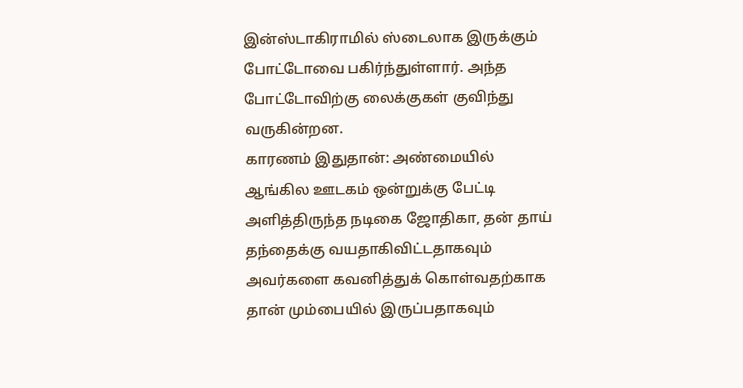இன்ஸ்டாகிராமில் ஸ்டைலாக இருக்கும் போட்டோவை பகிர்ந்துள்ளார். அந்த போட்டோவிற்கு லைக்குகள் குவிந்து வருகின்றன.
காரணம் இதுதான்: அண்மையில் ஆங்கில ஊடகம் ஒன்றுக்கு பேட்டி அளித்திருந்த நடிகை ஜோதிகா, தன் தாய் தந்தைக்கு வயதாகிவிட்டதாகவும் அவர்களை கவனித்துக் கொள்வதற்காக தான் மும்பையில் இருப்பதாகவும்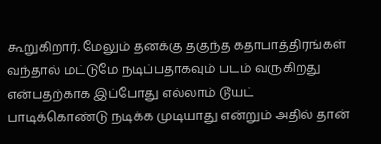கூறுகிறார். மேலும் தனக்கு தகுந்த கதாபாத்திரங்கள் வந்தால் மட்டுமே நடிப்பதாகவும் படம் வருகிறது என்பதற்காக இப்போது எல்லாம் டூயட் பாடிக்கொண்டு நடிக்க முடியாது என்றும் அதில் தான்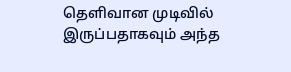தெளிவான முடிவில் இருப்பதாகவும் அந்த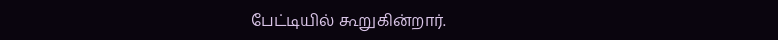பேட்டியில் கூறுகின்றார்.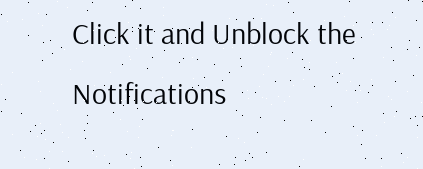Click it and Unblock the Notifications